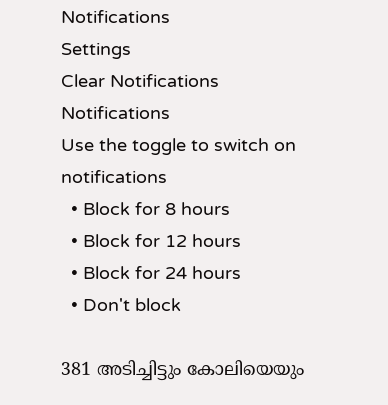Notifications
Settings
Clear Notifications
Notifications
Use the toggle to switch on notifications
  • Block for 8 hours
  • Block for 12 hours
  • Block for 24 hours
  • Don't block

381 അടിച്ചിട്ടും കോലിയെയും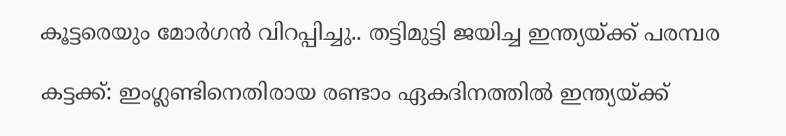കൂട്ടരെയും മോര്‍ഗന്‍ വിറപ്പിച്ചു.. തട്ടിമുട്ടി ജയിച്ച ഇന്ത്യയ്ക്ക് പരമ്പര

കട്ടക്ക്: ഇംഗ്ലണ്ടിനെതിരായ രണ്ടാം ഏകദിനത്തില്‍ ഇന്ത്യയ്ക്ക്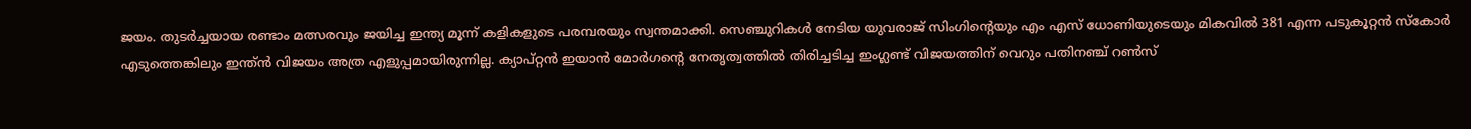ജയം. തുടര്‍ച്ചയായ രണ്ടാം മത്സരവും ജയിച്ച ഇന്ത്യ മൂന്ന് കളികളുടെ പരമ്പരയും സ്വന്തമാക്കി. സെഞ്ചുറികള്‍ നേടിയ യുവരാജ് സിംഗിന്റെയും എം എസ് ധോണിയുടെയും മികവില്‍ 381 എന്ന പടുകൂറ്റന്‍ സ്‌കോര്‍ എടുത്തെങ്കിലും ഇന്ത്ന്‍ വിജയം അത്ര എളുപ്പമായിരുന്നില്ല. ക്യാപ്റ്റന്‍ ഇയാന്‍ മോര്‍ഗന്റെ നേതൃത്വത്തില്‍ തിരിച്ചടിച്ച ഇംഗ്ലണ്ട് വിജയത്തിന് വെറും പതിനഞ്ച് റണ്‍സ്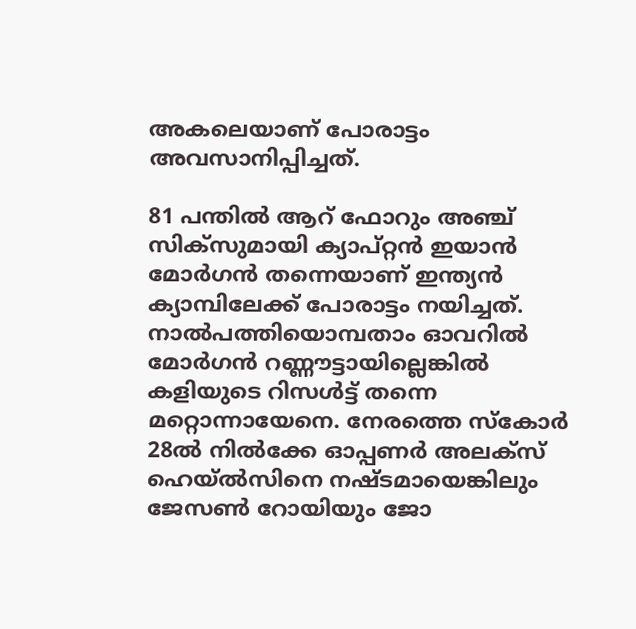അകലെയാണ് പോരാട്ടം അവസാനിപ്പിച്ചത്.

81 പന്തില്‍ ആറ് ഫോറും അഞ്ച് സിക്‌സുമായി ക്യാപ്റ്റന്‍ ഇയാന്‍ മോര്‍ഗന്‍ തന്നെയാണ് ഇന്ത്യന്‍ ക്യാമ്പിലേക്ക് പോരാട്ടം നയിച്ചത്. നാല്‍പത്തിയൊമ്പതാം ഓവറില്‍ മോര്‍ഗന്‍ റണ്ണൗട്ടായില്ലെങ്കില്‍ കളിയുടെ റിസള്‍ട്ട് തന്നെ മറ്റൊന്നായേനെ. നേരത്തെ സ്കോ‍ർ 28ല്‍ നില്‍ക്കേ ഓപ്പണര്‍ അലക്‌സ് ഹെയ്ല്‍സിനെ നഷ്ടമായെങ്കിലും ജേസണ്‍ റോയിയും ജോ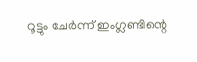റൂട്ടും ചേര്‍ന്ന് ഇംഗ്ലണ്ടിന്റെ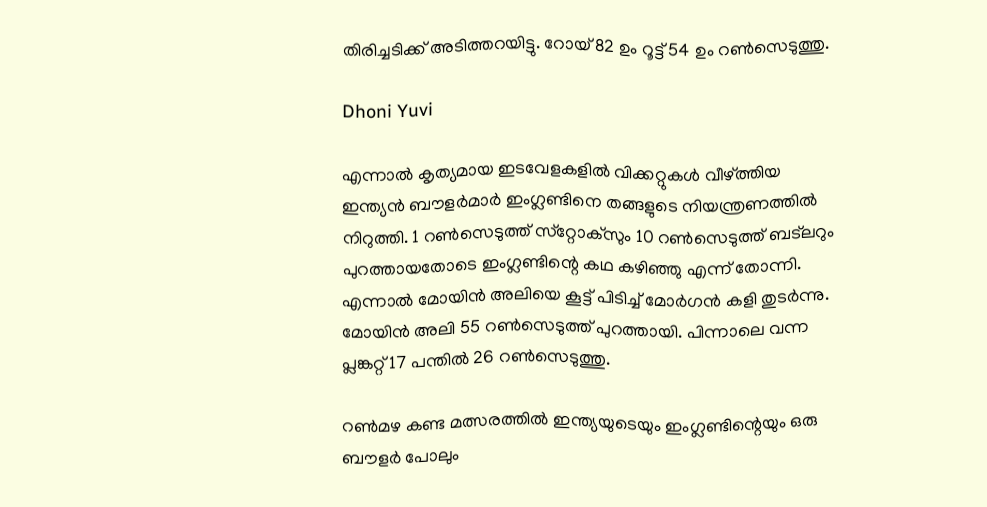തിരിച്ചടിക്ക് അടിത്തറയിട്ടു. റോയ് 82 ഉം റൂട്ട് 54 ഉം റണ്‍സെടുത്തു.

Dhoni Yuvi

എന്നാല്‍ കൃത്യമായ ഇടവേളകളില്‍ വിക്കറ്റുകള്‍ വീഴ്ത്തിയ ഇന്ത്യന്‍ ബൗളര്‍മാര്‍ ഇംഗ്ലണ്ടിനെ തങ്ങളുടെ നിയന്ത്രണത്തില്‍ നിറുത്തി. 1 റണ്‍സെടുത്ത് സ്‌റ്റോക്‌സും 10 റണ്‍സെടുത്ത് ബട്‌ലറും പുറത്തായതോടെ ഇംഗ്ലണ്ടിന്റെ കഥ കഴിഞ്ഞു എന്ന് തോന്നി. എന്നാല്‍ മോയിന്‍ അലിയെ കൂട്ട് പിടിച്ച് മോര്‍ഗന്‍ കളി തുടര്‍ന്നു. മോയിന്‍ അലി 55 റണ്‍സെടുത്ത് പുറത്തായി. പിന്നാലെ വന്ന പ്ലങ്കറ്റ് 17 പന്തില്‍ 26 റണ്‍സെടുത്തു.

റണ്‍മഴ കണ്ട മത്സരത്തില്‍ ഇന്ത്യയുടെയും ഇംഗ്ലണ്ടിന്റെയും ഒരു ബൗളര്‍ പോലും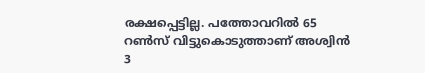രക്ഷപ്പെട്ടില്ല. പത്തോവറില്‍ 65 റണ്‍സ് വിട്ടുകൊടുത്താണ് അശ്വിന്‍ 3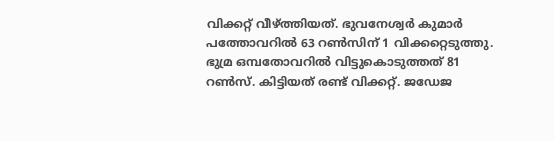വിക്കറ്റ് വീഴ്ത്തിയത്. ഭുവനേശ്വര്‍ കുമാര്‍ പത്തോവറില്‍ 63 റണ്‍സിന് 1 വിക്കറ്റെടുത്തു. ഭുമ്ര ഒമ്പതോവറില്‍ വിട്ടുകൊടുത്തത് 81 റണ്‍സ്. കിട്ടിയത് രണ്ട് വിക്കറ്റ്. ജഡേജ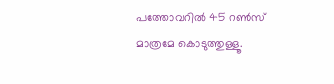പത്തോവറില്‍ 45 റണ്‍സ് മാത്രമേ കൊടുത്തുള്ളൂ.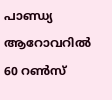പാണ്ഡ്യ ആറോവറില്‍ 60 റണ്‍സ്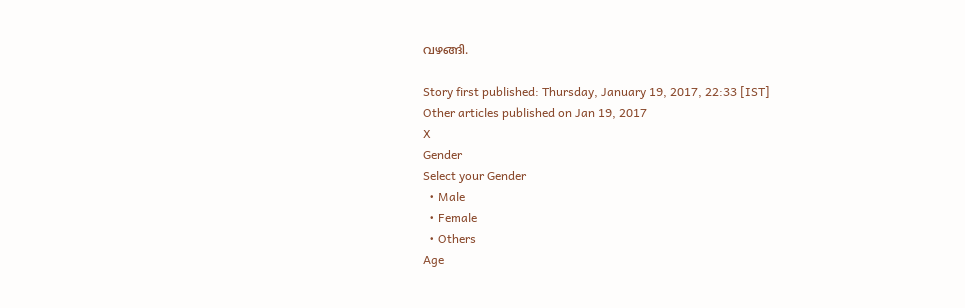വഴങ്ങി.

Story first published: Thursday, January 19, 2017, 22:33 [IST]
Other articles published on Jan 19, 2017
X
Gender
Select your Gender
  • Male
  • Female
  • Others
Age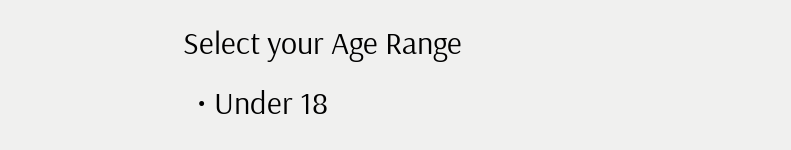Select your Age Range
  • Under 18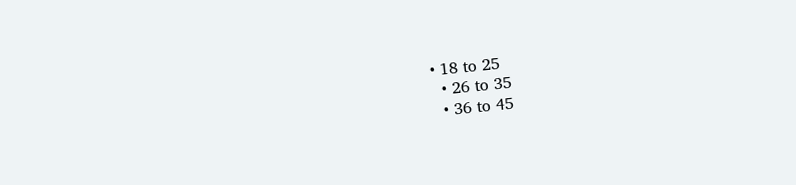• 18 to 25
  • 26 to 35
  • 36 to 45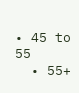• 45 to 55
  • 55+